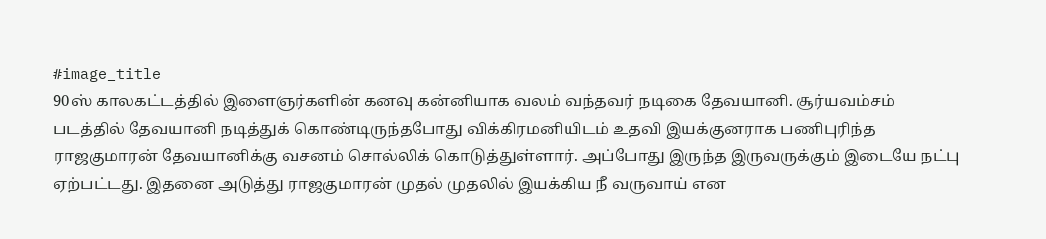#image_title
90ஸ் காலகட்டத்தில் இளைஞர்களின் கனவு கன்னியாக வலம் வந்தவர் நடிகை தேவயானி. சூர்யவம்சம் படத்தில் தேவயானி நடித்துக் கொண்டிருந்தபோது விக்கிரமனியிடம் உதவி இயக்குனராக பணிபுரிந்த ராஜகுமாரன் தேவயானிக்கு வசனம் சொல்லிக் கொடுத்துள்ளார். அப்போது இருந்த இருவருக்கும் இடையே நட்பு ஏற்பட்டது. இதனை அடுத்து ராஜகுமாரன் முதல் முதலில் இயக்கிய நீ வருவாய் என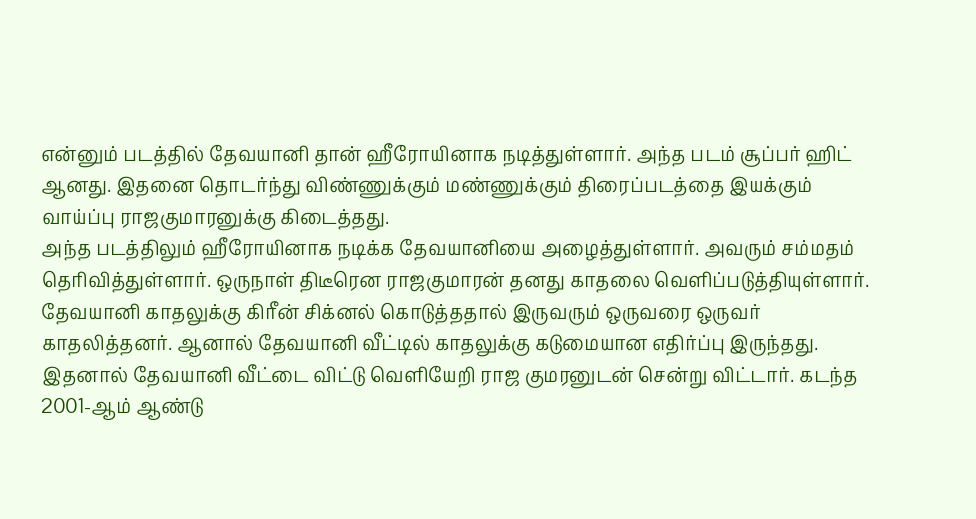என்னும் படத்தில் தேவயானி தான் ஹீரோயினாக நடித்துள்ளார். அந்த படம் சூப்பர் ஹிட் ஆனது. இதனை தொடர்ந்து விண்ணுக்கும் மண்ணுக்கும் திரைப்படத்தை இயக்கும் வாய்ப்பு ராஜகுமாரனுக்கு கிடைத்தது.
அந்த படத்திலும் ஹீரோயினாக நடிக்க தேவயானியை அழைத்துள்ளார். அவரும் சம்மதம் தெரிவித்துள்ளார். ஒருநாள் திடீரென ராஜகுமாரன் தனது காதலை வெளிப்படுத்தியுள்ளார். தேவயானி காதலுக்கு கிரீன் சிக்னல் கொடுத்ததால் இருவரும் ஒருவரை ஒருவர் காதலித்தனர். ஆனால் தேவயானி வீட்டில் காதலுக்கு கடுமையான எதிர்ப்பு இருந்தது. இதனால் தேவயானி வீட்டை விட்டு வெளியேறி ராஜ குமரனுடன் சென்று விட்டார். கடந்த 2001-ஆம் ஆண்டு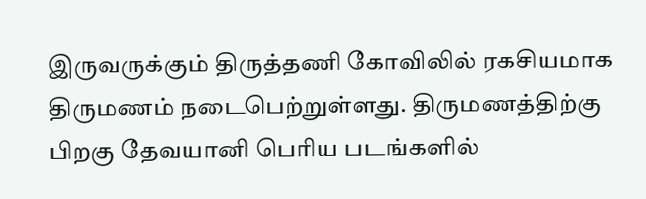இருவருக்கும் திருத்தணி கோவிலில் ரகசியமாக திருமணம் நடைபெற்றுள்ளது. திருமணத்திற்கு பிறகு தேவயானி பெரிய படங்களில்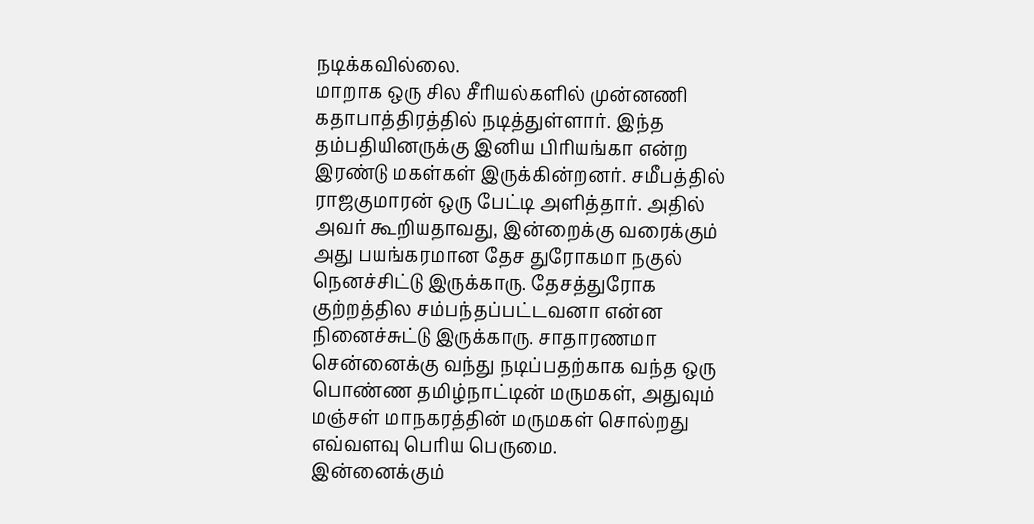நடிக்கவில்லை.
மாறாக ஒரு சில சீரியல்களில் முன்னணி கதாபாத்திரத்தில் நடித்துள்ளார். இந்த தம்பதியினருக்கு இனிய பிரியங்கா என்ற இரண்டு மகள்கள் இருக்கின்றனர். சமீபத்தில் ராஜகுமாரன் ஒரு பேட்டி அளித்தார். அதில் அவர் கூறியதாவது, இன்றைக்கு வரைக்கும் அது பயங்கரமான தேச துரோகமா நகுல் நெனச்சிட்டு இருக்காரு. தேசத்துரோக குற்றத்தில சம்பந்தப்பட்டவனா என்ன நினைச்சுட்டு இருக்காரு. சாதாரணமா சென்னைக்கு வந்து நடிப்பதற்காக வந்த ஒரு பொண்ண தமிழ்நாட்டின் மருமகள், அதுவும் மஞ்சள் மாநகரத்தின் மருமகள் சொல்றது எவ்வளவு பெரிய பெருமை.
இன்னைக்கும்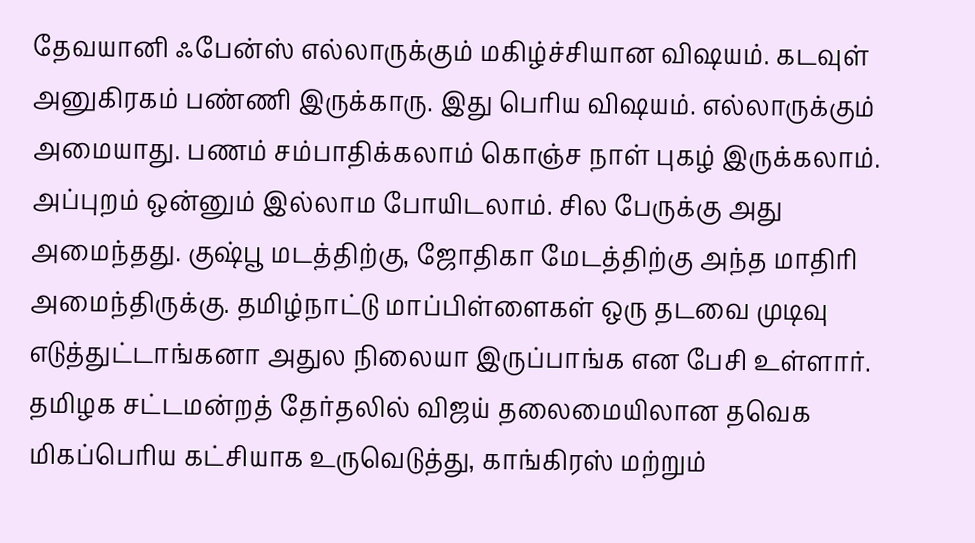தேவயானி ஃபேன்ஸ் எல்லாருக்கும் மகிழ்ச்சியான விஷயம். கடவுள் அனுகிரகம் பண்ணி இருக்காரு. இது பெரிய விஷயம். எல்லாருக்கும் அமையாது. பணம் சம்பாதிக்கலாம் கொஞ்ச நாள் புகழ் இருக்கலாம். அப்புறம் ஒன்னும் இல்லாம போயிடலாம். சில பேருக்கு அது அமைந்தது. குஷ்பூ மடத்திற்கு, ஜோதிகா மேடத்திற்கு அந்த மாதிரி அமைந்திருக்கு. தமிழ்நாட்டு மாப்பிள்ளைகள் ஒரு தடவை முடிவு எடுத்துட்டாங்கனா அதுல நிலையா இருப்பாங்க என பேசி உள்ளார்.
தமிழக சட்டமன்றத் தேர்தலில் விஜய் தலைமையிலான தவெக மிகப்பெரிய கட்சியாக உருவெடுத்து, காங்கிரஸ் மற்றும்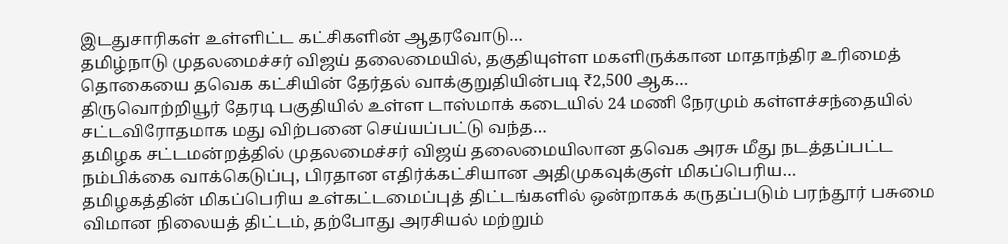இடதுசாரிகள் உள்ளிட்ட கட்சிகளின் ஆதரவோடு…
தமிழ்நாடு முதலமைச்சர் விஜய் தலைமையில், தகுதியுள்ள மகளிருக்கான மாதாந்திர உரிமைத் தொகையை தவெக கட்சியின் தேர்தல் வாக்குறுதியின்படி ₹2,500 ஆக…
திருவொற்றியூர் தேரடி பகுதியில் உள்ள டாஸ்மாக் கடையில் 24 மணி நேரமும் கள்ளச்சந்தையில் சட்டவிரோதமாக மது விற்பனை செய்யப்பட்டு வந்த…
தமிழக சட்டமன்றத்தில் முதலமைச்சர் விஜய் தலைமையிலான தவெக அரசு மீது நடத்தப்பட்ட நம்பிக்கை வாக்கெடுப்பு, பிரதான எதிர்க்கட்சியான அதிமுகவுக்குள் மிகப்பெரிய…
தமிழகத்தின் மிகப்பெரிய உள்கட்டமைப்புத் திட்டங்களில் ஒன்றாகக் கருதப்படும் பரந்தூர் பசுமை விமான நிலையத் திட்டம், தற்போது அரசியல் மற்றும்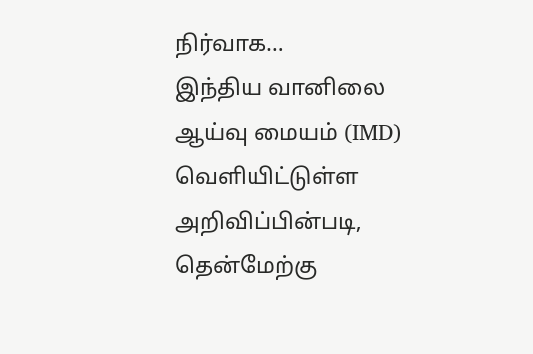நிர்வாக…
இந்திய வானிலை ஆய்வு மையம் (IMD) வெளியிட்டுள்ள அறிவிப்பின்படி, தென்மேற்கு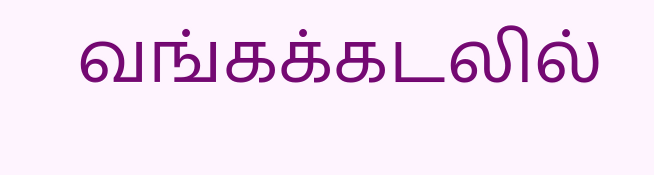வங்கக்கடலில்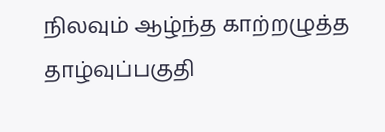நிலவும் ஆழ்ந்த காற்றழுத்த தாழ்வுப்பகுதி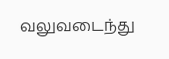வலுவடைந்து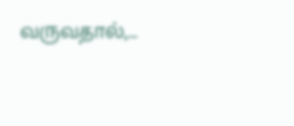வருவதால்,…